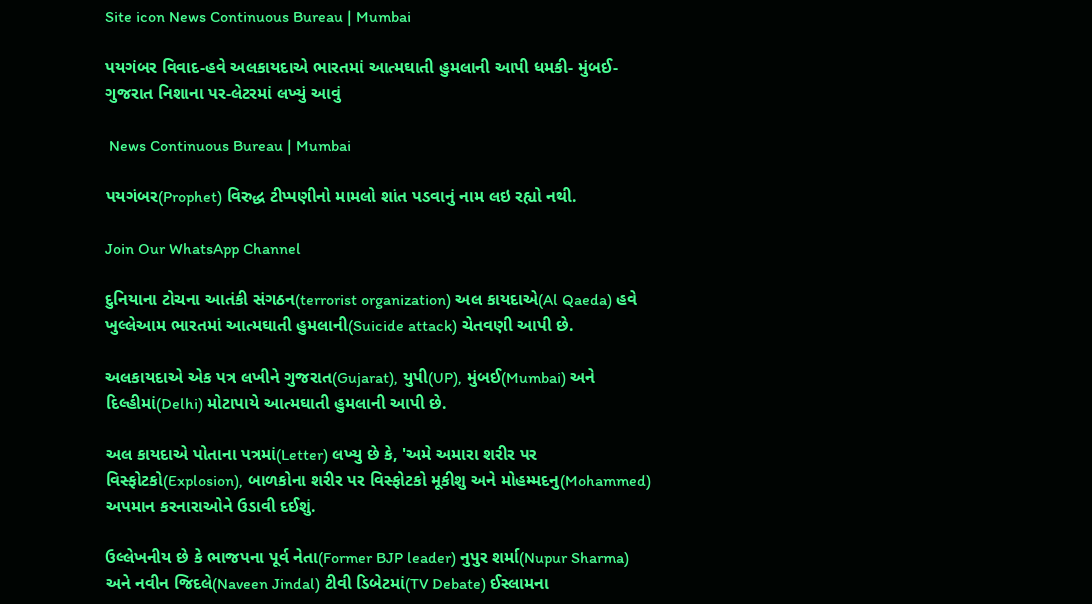Site icon News Continuous Bureau | Mumbai

પયગંબર વિવાદ-હવે અલકાયદાએ ભારતમાં આત્મઘાતી હુમલાની આપી ધમકી- મુંબઈ- ગુજરાત નિશાના પર-લેટરમાં લખ્યું આવું

 News Continuous Bureau | Mumbai

પયગંબર(Prophet) વિરુદ્ધ ટીપ્પણીનો મામલો શાંત પડવાનું નામ લઇ રહ્યો નથી.

Join Our WhatsApp Channel

દુનિયાના ટોચના આતંકી સંગઠન(terrorist organization) અલ કાયદાએ(Al Qaeda) હવે ખુલ્લેઆમ ભારતમાં આત્મઘાતી હુમલાની(Suicide attack) ચેતવણી આપી છે.

અલકાયદાએ એક પત્ર લખીને ગુજરાત(Gujarat), યુપી(UP), મુંબઈ(Mumbai) અને દિલ્હીમાં(Delhi) મોટાપાયે આત્મઘાતી હુમલાની આપી છે.

અલ કાયદાએ પોતાના પત્રમાં(Letter) લખ્યુ છે કે, 'અમે અમારા શરીર પર વિસ્ફોટકો(Explosion), બાળકોના શરીર પર વિસ્ફોટકો મૂકીશુ અને મોહમ્મદનુ(Mohammed) અપમાન કરનારાઓને ઉડાવી દઈશું.

ઉલ્લેખનીય છે કે ભાજપના પૂર્વ નેતા(Former BJP leader) નુપુર શર્મા(Nupur Sharma) અને નવીન જિદલે(Naveen Jindal) ટીવી ડિબેટમાં(TV Debate) ઈસ્લામના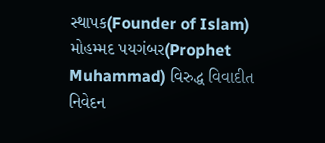સ્થાપક(Founder of Islam) મોહમ્મદ પયગંબર(Prophet Muhammad) વિરુદ્ધ વિવાદીત નિવેદન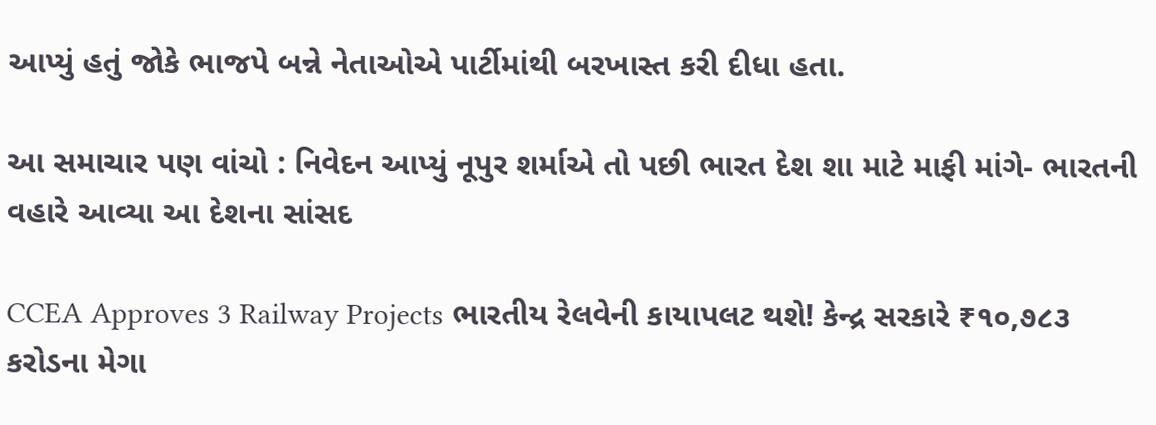આપ્યું હતું જોકે ભાજપે બન્ને નેતાઓએ પાર્ટીમાંથી બરખાસ્ત કરી દીધા હતા.

આ સમાચાર પણ વાંચો : નિવેદન આપ્યું નૂપુર શર્માએ તો પછી ભારત દેશ શા માટે માફી માંગે- ભારતની વહારે આવ્યા આ દેશના સાંસદ

CCEA Approves 3 Railway Projects ભારતીય રેલવેની કાયાપલટ થશે! કેન્દ્ર સરકારે ₹૧૦,૭૮૩ કરોડના મેગા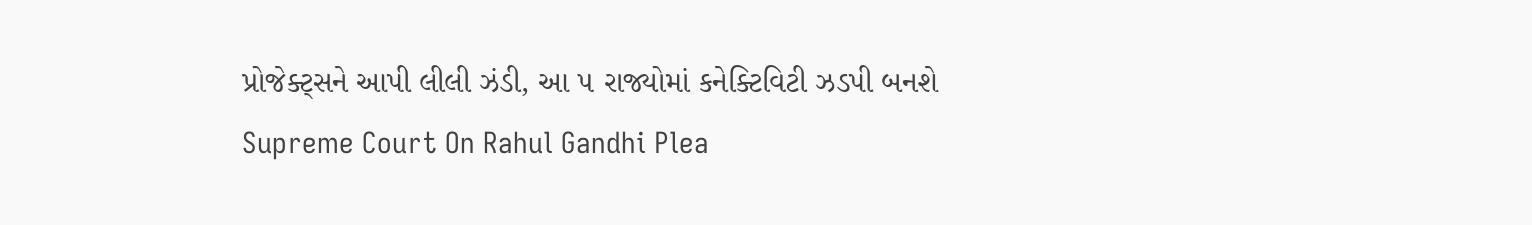પ્રોજેક્ટ્સને આપી લીલી ઝંડી, આ ૫ રાજ્યોમાં કનેક્ટિવિટી ઝડપી બનશે
Supreme Court On Rahul Gandhi Plea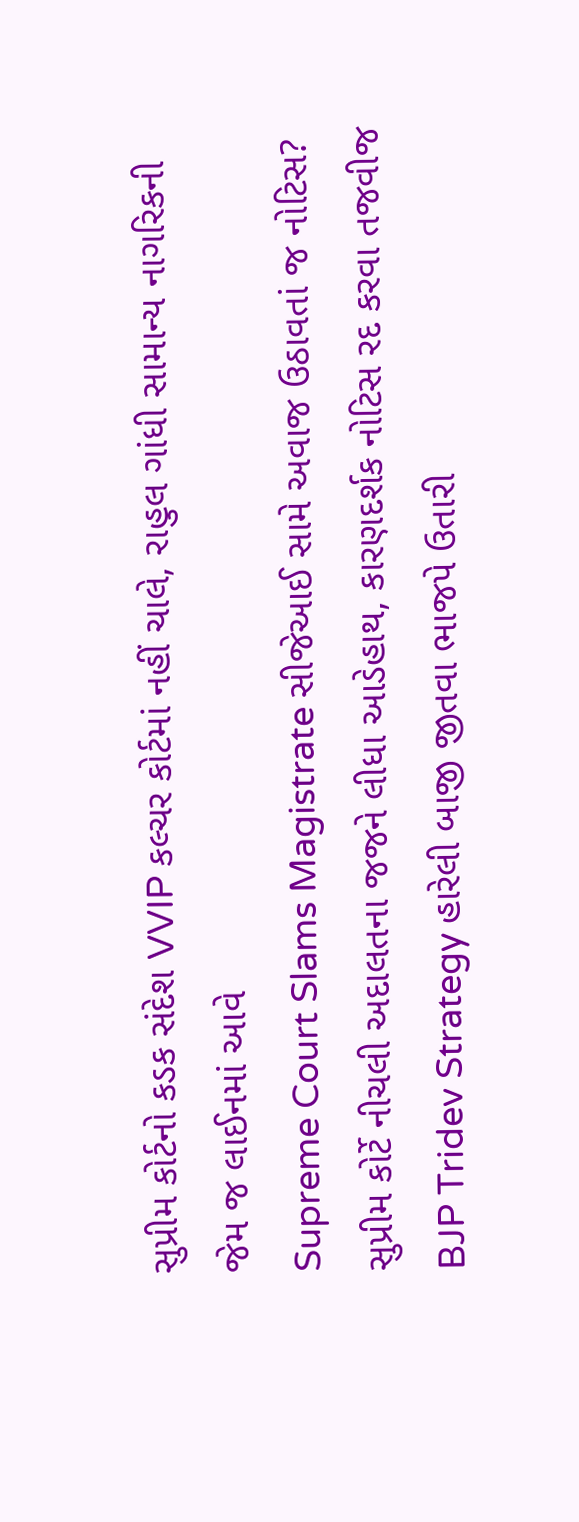સુપ્રીમ કોર્ટનો કડક સંદેશ VVIP કલ્ચર કોર્ટમાં નહીં ચાલે, રાહુલ ગાંધી સામાન્ય નાગરિકની જેમ જ લાઈનમાં આવે
Supreme Court Slams Magistrate સીજેઆઈ સામે અવાજ ઉઠાવતાં જ નોટિસ? સુપ્રીમ કોર્ટે નીચલી અદાલતના જજને લીધા આડેહાથ, કારણદર્શક નોટિસ રદ કરવા તજવીજ
BJP Tridev Strategy હારેલી બાજી જીતવા ભાજપે ઉતારી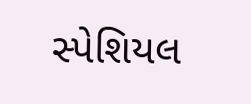સ્પેશિયલ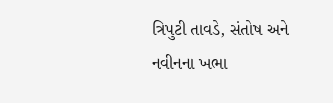ત્રિપુટી તાવડે, સંતોષ અને નવીનના ખભા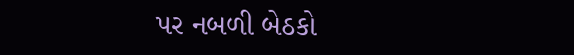પર નબળી બેઠકો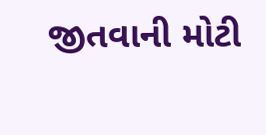જીતવાની મોટી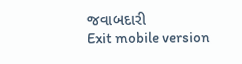જવાબદારી
Exit mobile version